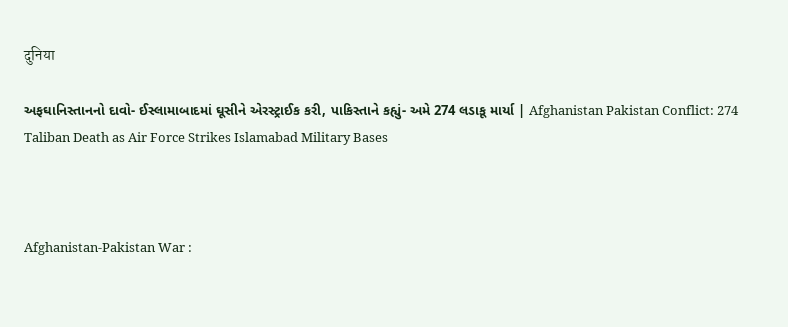दुनिया

અફઘાનિસ્તાનનો દાવો- ઈસ્લામાબાદમાં ઘૂસીને એરસ્ટ્રાઈક કરી, પાકિસ્તાને કહ્યું- અમે 274 લડાકૂ માર્યા | Afghanistan Pakistan Conflict: 274 Taliban Death as Air Force Strikes Islamabad Military Bases



Afghanistan-Pakistan War :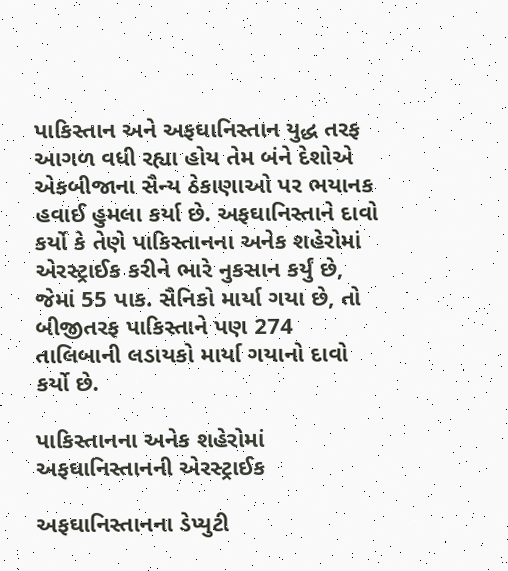પાકિસ્તાન અને અફઘાનિસ્તાન યુદ્ધ તરફ આગળ વધી રહ્યા હોય તેમ બંને દેશોએ એકબીજાના સૈન્ય ઠેકાણાઓ પર ભયાનક હવાઈ હુમલા કર્યા છે. અફઘાનિસ્તાને દાવો કર્યો કે તેણે પાકિસ્તાનના અનેક શહેરોમાં એરસ્ટ્રાઈક કરીને ભારે નુકસાન કર્યું છે, જેમાં 55 પાક. સૈનિકો માર્યા ગયા છે, તો બીજીતરફ પાકિસ્તાને પણ 274 તાલિબાની લડાયકો માર્યા ગયાનો દાવો કર્યો છે.

પાકિસ્તાનના અનેક શહેરોમાં અફઘાનિસ્તાનની એરસ્ટ્રાઈક

અફઘાનિસ્તાનના ડેપ્યુટી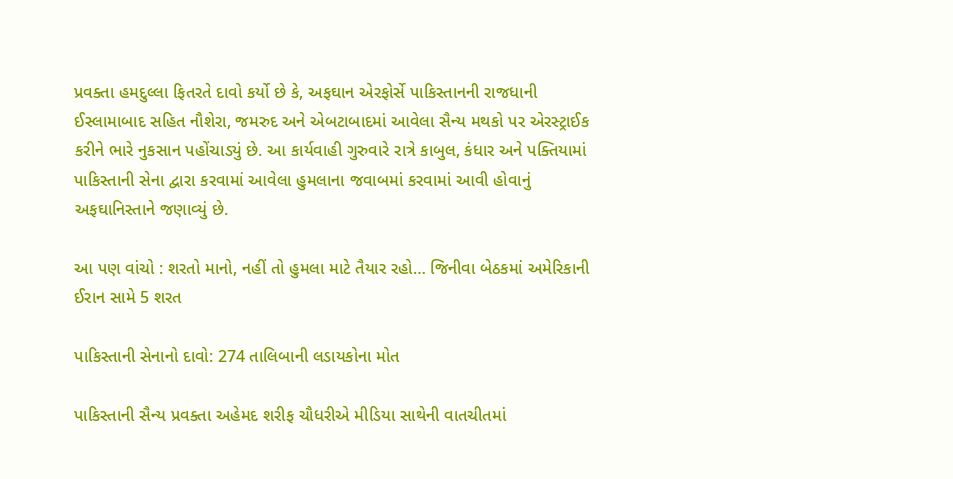પ્રવક્તા હમદુલ્લા ફિતરતે દાવો કર્યો છે કે, અફઘાન એરફોર્સે પાકિસ્તાનની રાજધાની ઈસ્લામાબાદ સહિત નૌશેરા, જમરુદ અને એબટાબાદમાં આવેલા સૈન્ય મથકો પર એરસ્ટ્રાઈક કરીને ભારે નુકસાન પહોંચાડ્યું છે. આ કાર્યવાહી ગુરુવારે રાત્રે કાબુલ, કંધાર અને પક્તિયામાં પાકિસ્તાની સેના દ્વારા કરવામાં આવેલા હુમલાના જવાબમાં કરવામાં આવી હોવાનું અફઘાનિસ્તાને જણાવ્યું છે.

આ પણ વાંચો : શરતો માનો, નહીં તો હુમલા માટે તૈયાર રહો… જિનીવા બેઠકમાં અમેરિકાની ઈરાન સામે 5 શરત

પાકિસ્તાની સેનાનો દાવો: 274 તાલિબાની લડાયકોના મોત

પાકિસ્તાની સૈન્ય પ્રવક્તા અહેમદ શરીફ ચૌધરીએ મીડિયા સાથેની વાતચીતમાં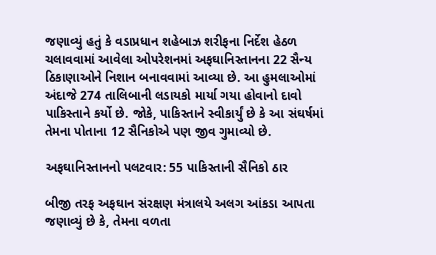જણાવ્યું હતું કે વડાપ્રધાન શહેબાઝ શરીફના નિર્દેશ હેઠળ ચલાવવામાં આવેલા ઓપરેશનમાં અફઘાનિસ્તાનના 22 સૈન્ય ઠિકાણાઓને નિશાન બનાવવામાં આવ્યા છે. આ હુમલાઓમાં અંદાજે 274 તાલિબાની લડાયકો માર્યા ગયા હોવાનો દાવો પાકિસ્તાને કર્યો છે. જોકે, પાકિસ્તાને સ્વીકાર્યું છે કે આ સંઘર્ષમાં તેમના પોતાના 12 સૈનિકોએ પણ જીવ ગુમાવ્યો છે.

અફઘાનિસ્તાનનો પલટવાર: 55 પાકિસ્તાની સૈનિકો ઠાર

બીજી તરફ અફઘાન સંરક્ષણ મંત્રાલયે અલગ આંકડા આપતા જણાવ્યું છે કે, તેમના વળતા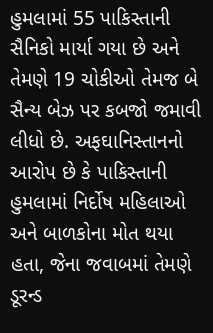હુમલામાં 55 પાકિસ્તાની સૈનિકો માર્યા ગયા છે અને તેમણે 19 ચોકીઓ તેમજ બે સૈન્ય બેઝ પર કબજો જમાવી લીધો છે. અફઘાનિસ્તાનનો આરોપ છે કે પાકિસ્તાની હુમલામાં નિર્દોષ મહિલાઓ અને બાળકોના મોત થયા હતા, જેના જવાબમાં તેમણે ડૂરન્ડ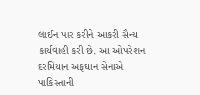લાઈન પાર કરીને આકરી સૈન્ય કાર્યવાહી કરી છે. આ ઓપરેશન દરમિયાન અફઘાન સેનાએ પાકિસ્તાની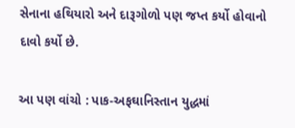સેનાના હથિયારો અને દારૂગોળો પણ જપ્ત કર્યો હોવાનો દાવો કર્યો છે.

આ પણ વાંચો : પાક-અફઘાનિસ્તાન યુદ્ધમાં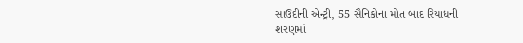સાઉદીની એન્ટ્રી, 55 સૈનિકોના મોત બાદ રિયાધની શરણમાં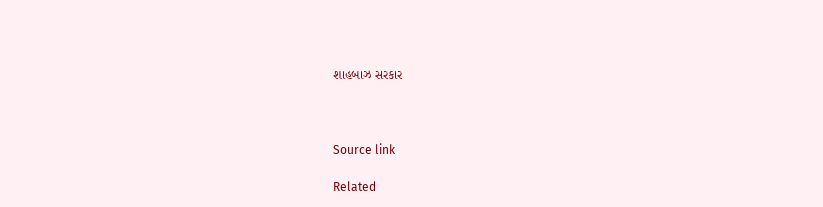શાહબાઝ સરકાર



Source link

Related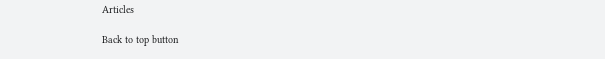Articles

Back to top button